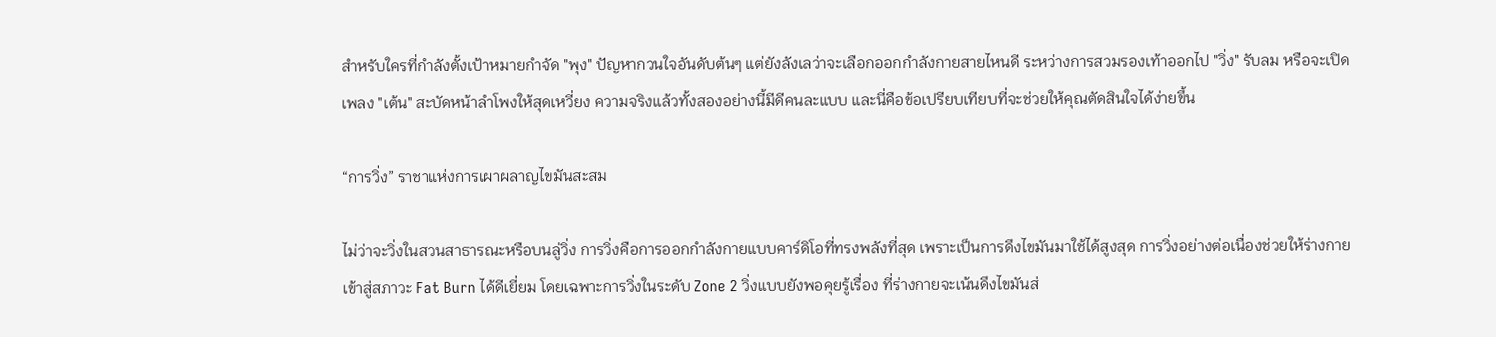สำหรับใครที่กำลังตั้งเป้าหมายกำจัด "พุง" ปัญหากวนใจอันดับต้นๆ แต่ยังลังเลว่าจะเลือกออกกำลังกายสายไหนดี ระหว่างการสวมรองเท้าออกไป "วิ่ง" รับลม หรือจะเปิดเพลง "เต้น" สะบัดหน้าลำโพงให้สุดเหวี่ยง ความจริงแล้วทั้งสองอย่างนี้มีดีคนละแบบ และนี่คือข้อเปรียบเทียบที่จะช่วยให้คุณตัดสินใจได้ง่ายขึ้น

“การวิ่ง” ราชาแห่งการเผาผลาญไขมันสะสม

ไม่ว่าจะวิ่งในสวนสาธารณะหรือบนลู่วิ่ง การวิ่งคือการออกกำลังกายแบบคาร์ดิโอที่ทรงพลังที่สุด เพราะเป็นการดึงไขมันมาใช้ได้สูงสุด การวิ่งอย่างต่อเนื่องช่วยให้ร่างกายเข้าสู่สภาวะ Fat Burn ได้ดีเยี่ยม โดยเฉพาะการวิ่งในระดับ Zone 2 วิ่งแบบยังพอคุยรู้เรื่อง ที่ร่างกายจะเน้นดึงไขมันส่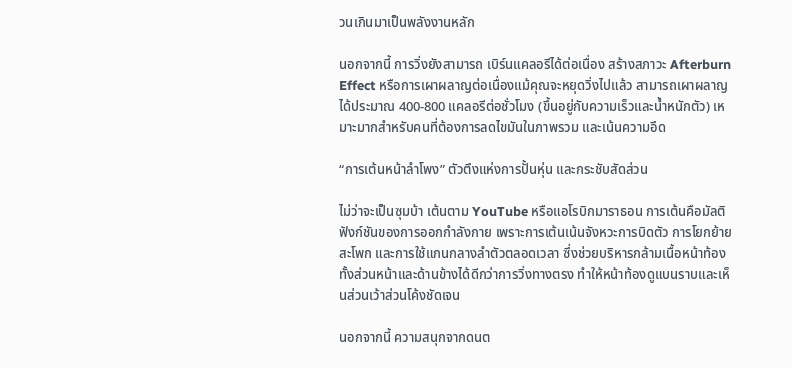วนเกินมาเป็นพลังงานหลัก

นอกจากนี้ การวิ่งยังสามารถ เบิร์นแคลอรีได้ต่อเนื่อง สร้างสภาวะ Afterburn Effect หรือการเผาผลาญต่อเนื่องแม้คุณจะหยุดวิ่งไปแล้ว สามารถเผาผลาญได้ประมาณ 400-800 แคลอรีต่อชั่วโมง (ขึ้นอยู่กับความเร็วและน้ำหนักตัว) เหมาะมากสำหรับคนที่ต้องการลดไขมันในภาพรวม และเน้นความอึด

“การเต้นหน้าลำโพง” ตัวตึงแห่งการปั้นหุ่น และกระชับสัดส่วน

ไม่ว่าจะเป็นซุมบ้า เต้นตาม YouTube หรือแอโรบิกมาราธอน การเต้นคือมัลติฟังก์ชันของการออกกำลังกาย เพราะการเต้นเน้นจังหวะการบิดตัว การโยกย้ายสะโพก และการใช้แกนกลางลำตัวตลอดเวลา ซึ่งช่วยบริหารกล้ามเนื้อหน้าท้องทั้งส่วนหน้าและด้านข้างได้ดีกว่าการวิ่งทางตรง ทำให้หน้าท้องดูแบนราบและเห็นส่วนเว้าส่วนโค้งชัดเจน

นอกจากนี้ ความสนุกจากดนต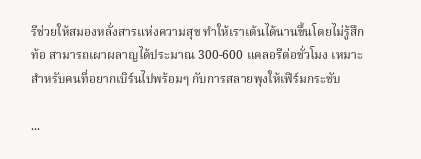รีช่วยให้สมองหลั่งสารแห่งความสุข ทำให้เราเต้นได้นานขึ้นโดยไม่รู้สึกท้อ สามารถเผาผลาญได้ประมาณ 300-600 แคลอรีต่อชั่วโมง เหมาะสำหรับคนที่อยากเบิร์นไปพร้อมๆ กับการสลายพุงให้เฟิร์มกระชับ

...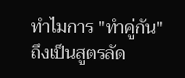ทำไมการ "ทำคู่กัน" ถึงเป็นสูตรลัด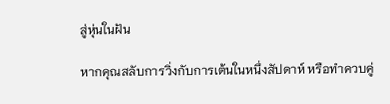สู่หุ่นในฝัน

หากคุณสลับการวิ่งกับการเต้นในหนึ่งสัปดาห์ หรือทำควบคู่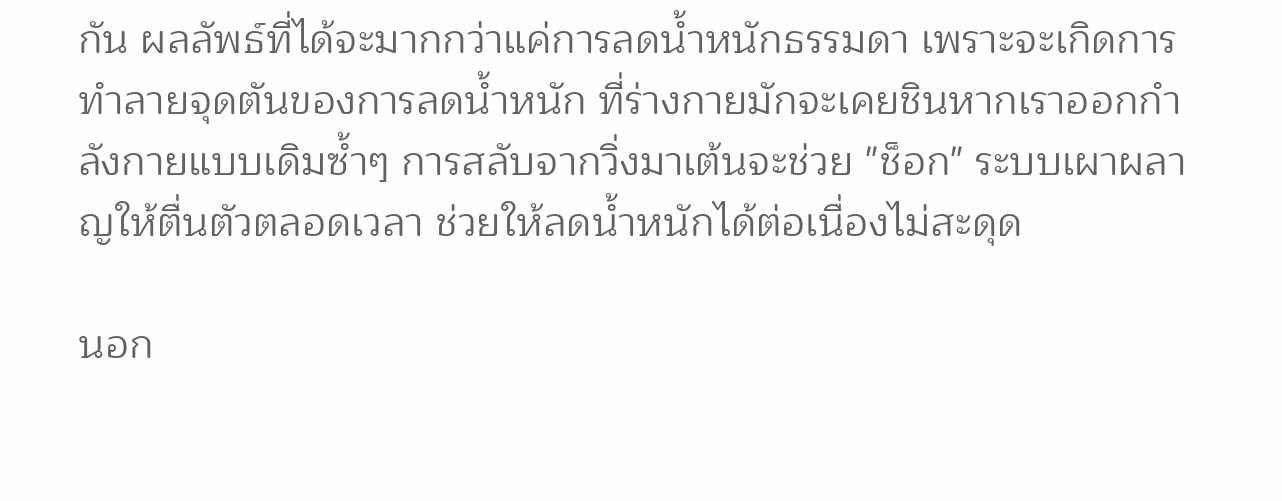กัน ผลลัพธ์ที่ได้จะมากกว่าแค่การลดน้ำหนักธรรมดา เพราะจะเกิดการทำลายจุดตันของการลดน้ำหนัก ที่ร่างกายมักจะเคยชินหากเราออกกำลังกายแบบเดิมซ้ำๆ การสลับจากวิ่งมาเต้นจะช่วย "ช็อก" ระบบเผาผลาญให้ตื่นตัวตลอดเวลา ช่วยให้ลดน้ำหนักได้ต่อเนื่องไม่สะดุด

นอก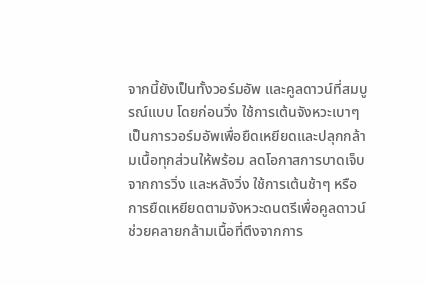จากนี้ยังเป็นทั้งวอร์มอัพ และคูลดาวน์ที่สมบูรณ์แบบ โดยก่อนวิ่ง ใช้การเต้นจังหวะเบาๆ เป็นการวอร์มอัพเพื่อยืดเหยียดและปลุกกล้ามเนื้อทุกส่วนให้พร้อม ลดโอกาสการบาดเจ็บจากการวิ่ง และหลังวิ่ง ใช้การเต้นช้าๆ หรือการยืดเหยียดตามจังหวะดนตรีเพื่อคูลดาวน์ ช่วยคลายกล้ามเนื้อที่ตึงจากการ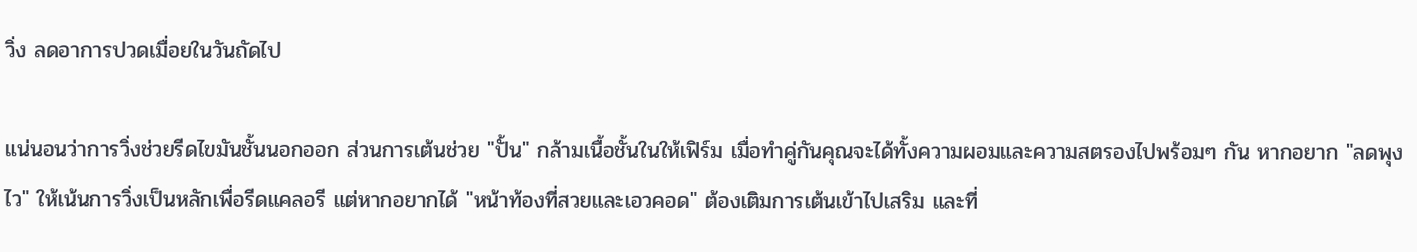วิ่ง ลดอาการปวดเมื่อยในวันถัดไป

แน่นอนว่าการวิ่งช่วยรีดไขมันชั้นนอกออก ส่วนการเต้นช่วย "ปั้น" กล้ามเนื้อชั้นในให้เฟิร์ม เมื่อทำคู่กันคุณจะได้ทั้งความผอมและความสตรองไปพร้อมๆ กัน หากอยาก "ลดพุงไว" ให้เน้นการวิ่งเป็นหลักเพื่อรีดแคลอรี แต่หากอยากได้ "หน้าท้องที่สวยและเอวคอด" ต้องเติมการเต้นเข้าไปเสริม และที่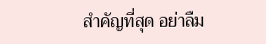สำคัญที่สุด อย่าลืม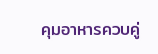คุมอาหารควบคู่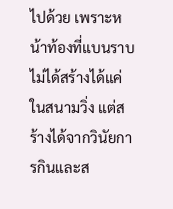ไปด้วย เพราะหน้าท้องที่แบนราบไม่ได้สร้างได้แค่ในสนามวิ่ง แต่สร้างได้จากวินัยการกินและส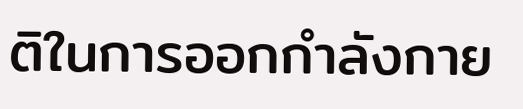ติในการออกกำลังกาย